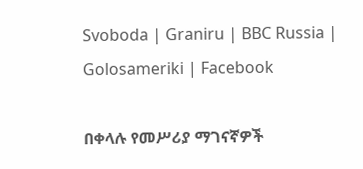Svoboda | Graniru | BBC Russia | Golosameriki | Facebook

በቀላሉ የመሥሪያ ማገናኛዎች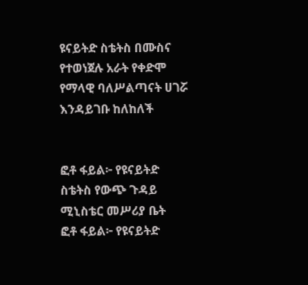ዩናይትድ ስቴትስ በሙስና የተወነጀሉ አራት የቀድሞ የማላዊ ባለሥልጣናት ሀገሯ እንዳይገቡ ከለከለች


ፎቶ ፋይል፦ የዩናይትድ ስቴትስ የውጭ ጉዳይ ሚኒስቴር መሥሪያ ቤት
ፎቶ ፋይል፦ የዩናይትድ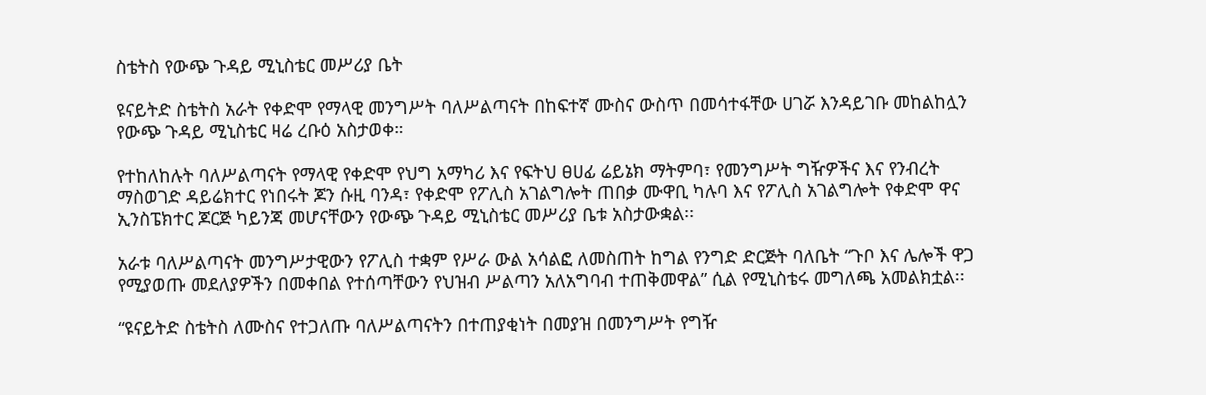ስቴትስ የውጭ ጉዳይ ሚኒስቴር መሥሪያ ቤት

ዩናይትድ ስቴትስ አራት የቀድሞ የማላዊ መንግሥት ባለሥልጣናት በከፍተኛ ሙስና ውስጥ በመሳተፋቸው ሀገሯ እንዳይገቡ መከልከሏን የውጭ ጉዳይ ሚኒስቴር ዛሬ ረቡዕ አስታወቀ።

የተከለከሉት ባለሥልጣናት የማላዊ የቀድሞ የህግ አማካሪ እና የፍትህ ፀሀፊ ሬይኔክ ማትምባ፣ የመንግሥት ግዥዎችና እና የንብረት ማስወገድ ዳይሬክተር የነበሩት ጆን ሱዚ ባንዳ፣ የቀድሞ የፖሊስ አገልግሎት ጠበቃ ሙዋቢ ካሉባ እና የፖሊስ አገልግሎት የቀድሞ ዋና ኢንስፔክተር ጆርጅ ካይንጃ መሆናቸውን የውጭ ጉዳይ ሚኒስቴር መሥሪያ ቤቱ አስታውቋል፡፡

አራቱ ባለሥልጣናት መንግሥታዊውን የፖሊስ ተቋም የሥራ ውል አሳልፎ ለመስጠት ከግል የንግድ ድርጅት ባለቤት “ጉቦ እና ሌሎች ዋጋ የሚያወጡ መደለያዎችን በመቀበል የተሰጣቸውን የህዝብ ሥልጣን አለአግባብ ተጠቅመዋል” ሲል የሚኒስቴሩ መግለጫ አመልክቷል፡፡

“ዩናይትድ ስቴትስ ለሙስና የተጋለጡ ባለሥልጣናትን በተጠያቂነት በመያዝ በመንግሥት የግዥ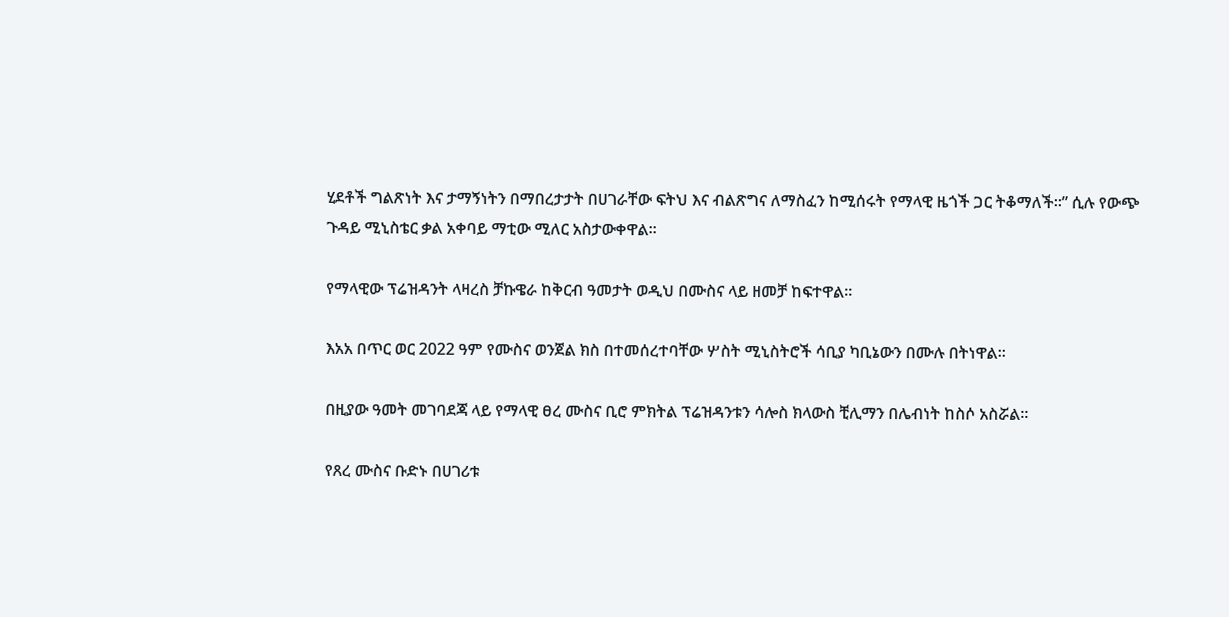ሂደቶች ግልጽነት እና ታማኝነትን በማበረታታት በሀገራቸው ፍትህ እና ብልጽግና ለማስፈን ከሚሰሩት የማላዊ ዜጎች ጋር ትቆማለች።” ሲሉ የውጭ ጉዳይ ሚኒስቴር ቃል አቀባይ ማቲው ሚለር አስታውቀዋል፡፡

የማላዊው ፕሬዝዳንት ላዛረስ ቻኩዌራ ከቅርብ ዓመታት ወዲህ በሙስና ላይ ዘመቻ ከፍተዋል።

እአአ በጥር ወር 2022 ዓም የሙስና ወንጀል ክስ በተመሰረተባቸው ሦስት ሚኒስትሮች ሳቢያ ካቢኔውን በሙሉ በትነዋል።

በዚያው ዓመት መገባደጃ ላይ የማላዊ ፀረ ሙስና ቢሮ ምክትል ፕሬዝዳንቱን ሳሎስ ክላውስ ቺሊማን በሌብነት ከስሶ አስሯል፡፡

የጸረ ሙስና ቡድኑ በሀገሪቱ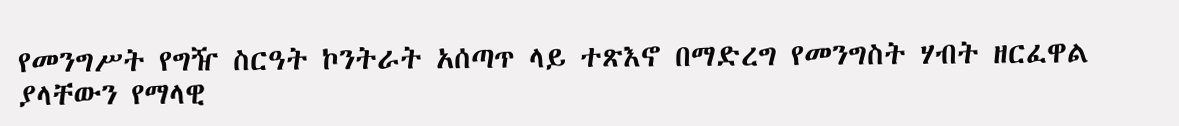የመንግሥት የግዥ ስርዓት ኮንትራት አሰጣጥ ላይ ተጽእኖ በማድረግ የመንግስት ሃብት ዘርፈዋል ያላቸውን የማላዊ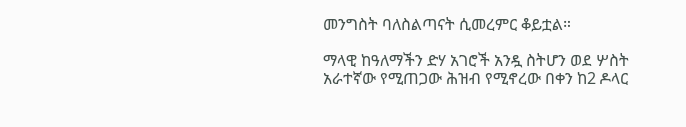መንግስት ባለስልጣናት ሲመረምር ቆይቷል።

ማላዊ ከዓለማችን ድሃ አገሮች አንዷ ስትሆን ወደ ሦስት አራተኛው የሚጠጋው ሕዝብ የሚኖረው በቀን ከ2 ዶላር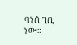ባነሰ ገቢ ነው።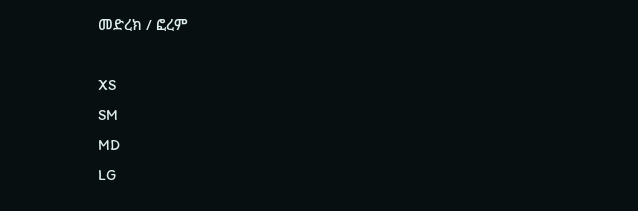መድረክ / ፎረም

XS
SM
MD
LG